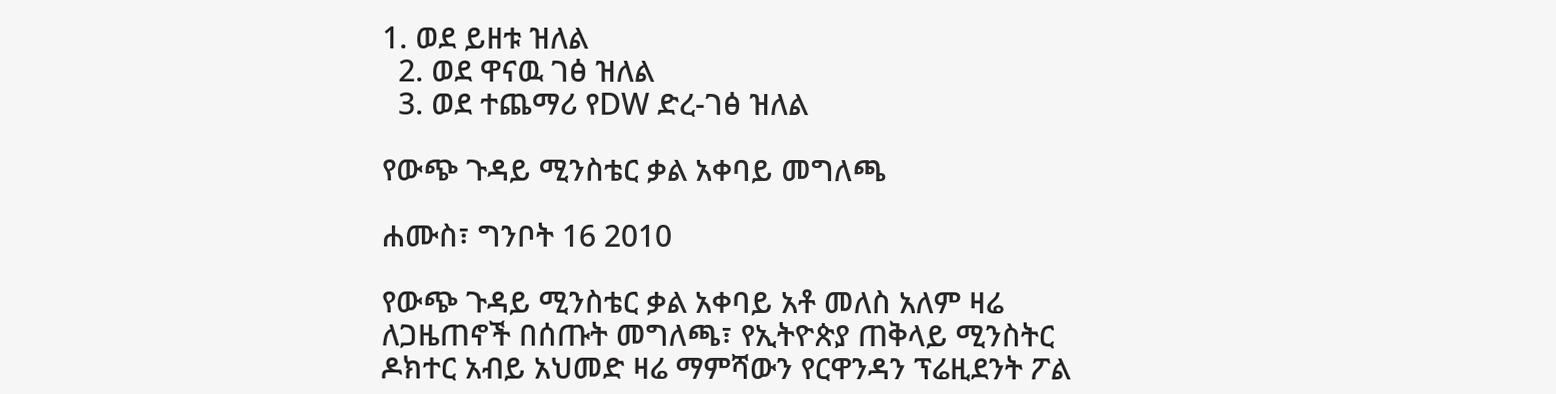1. ወደ ይዘቱ ዝለል
  2. ወደ ዋናዉ ገፅ ዝለል
  3. ወደ ተጨማሪ የDW ድረ-ገፅ ዝለል

የውጭ ጉዳይ ሚንስቴር ቃል አቀባይ መግለጫ

ሐሙስ፣ ግንቦት 16 2010

የውጭ ጉዳይ ሚንስቴር ቃል አቀባይ አቶ መለስ አለም ዛሬ ለጋዜጠኖች በሰጡት መግለጫ፣ የኢትዮጵያ ጠቅላይ ሚንስትር ዶክተር አብይ አህመድ ዛሬ ማምሻውን የርዋንዳን ፕሬዚደንት ፖል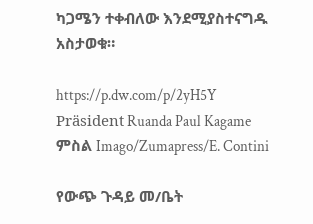ካጋሜን ተቀብለው እንደሚያስተናግዱ አስታወቁ።

https://p.dw.com/p/2yH5Y
Präsident Ruanda Paul Kagame
ምስል Imago/Zumapress/E. Contini

የውጭ ጉዳይ መ/ቤት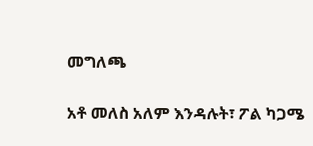መግለጫ

አቶ መለስ አለም እንዳሉት፣ ፖል ካጋሜ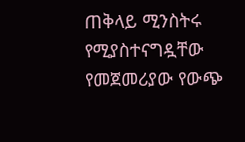ጠቅላይ ሚንስትሩ የሚያስተናግዷቸው የመጀመሪያው የውጭ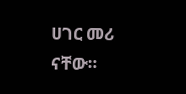ሀገር መሪ  ናቸው።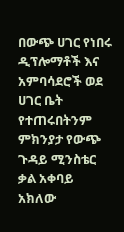በውጭ ሀገር የነበሩ ዲፕሎማቶች እና አምባሳደሮች ወደ ሀገር ቤት የተጠሩበትንም ምክንያታ የውጭ ጉዳይ ሚንስቴር ቃል አቀባይ አክለው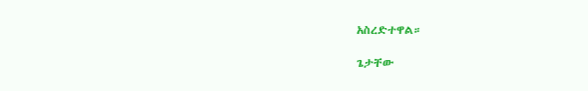አስረድተዋል።

ጌታቸው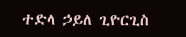ተድላ ኃይለ ጊዮርጊስ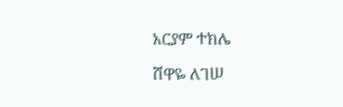አርያም ተክሌ

ሸዋዬ ለገሠ